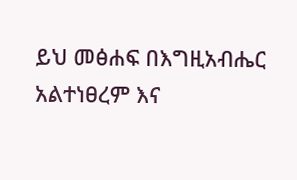ይህ መፅሐፍ በእግዚአብሔር አልተነፀረም እና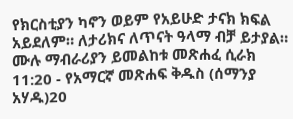የክርስቲያን ካኖን ወይም የአይሁድ ታናክ ክፍል አይደለም። ለታሪክና ለጥናት ዓላማ ብቻ ይታያል። ሙሉ ማብራሪያን ይመልከቱ መጽሐፈ ሲራክ 11:20 - የአማርኛ መጽሐፍ ቅዱስ (ሰማንያ አሃዱ)20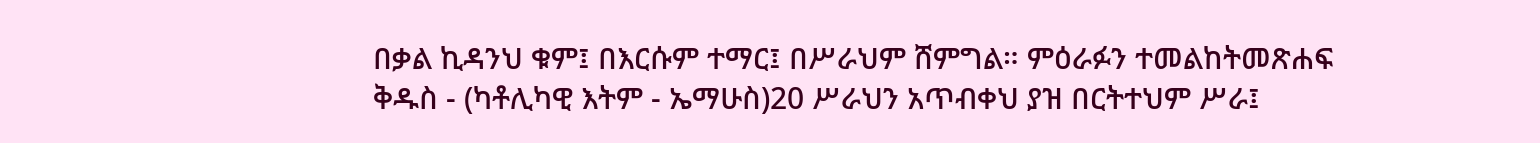በቃል ኪዳንህ ቁም፤ በእርሱም ተማር፤ በሥራህም ሸምግል። ምዕራፉን ተመልከትመጽሐፍ ቅዱስ - (ካቶሊካዊ እትም - ኤማሁስ)20 ሥራህን አጥብቀህ ያዝ በርትተህም ሥራ፤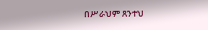በሥራህም ጸንተህ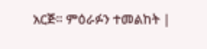አርጅ። ምዕራፉን ተመልከት |